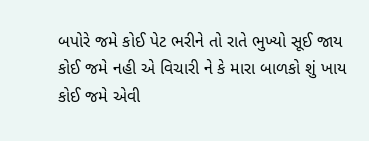બપોરે જમે કોઈ પેટ ભરીને તો રાતે ભુખ્યો સૂઈ જાય
કોઈ જમે નહી એ વિચારી ને કે મારા બાળકો શું ખાય
કોઈ જમે એવી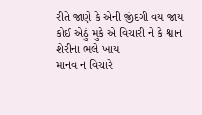રીતે જાણે કે એની જીંદગી વય જાય
કોઈ એઠું મુકે એ વિચારી ને કે શ્વાન શેરીના ભલે ખાય
માનવ ન વિચારે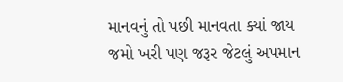માનવનું તો પછી માનવતા ક્યાં જાય
જમો ખરી પણ જરૂર જેટલું અપમાન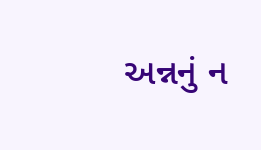અન્નનું ન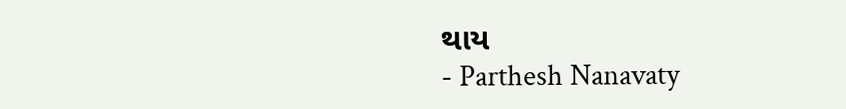થાય
- Parthesh Nanavaty